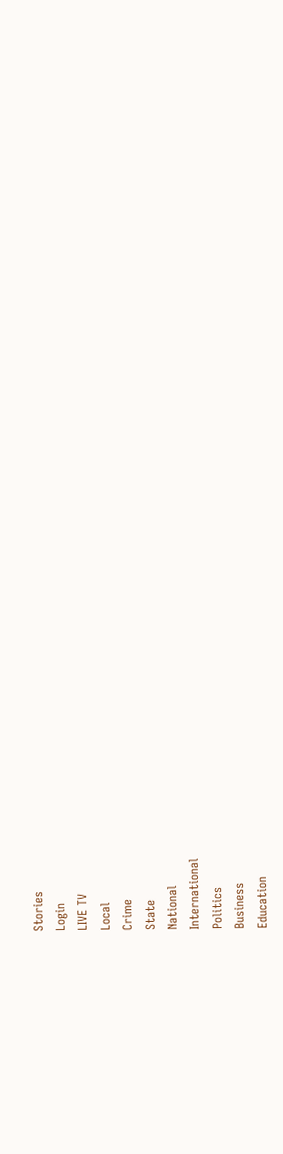Stories
Login
LIVE TV
Local
Crime
State
National
International
Politics
Business
Education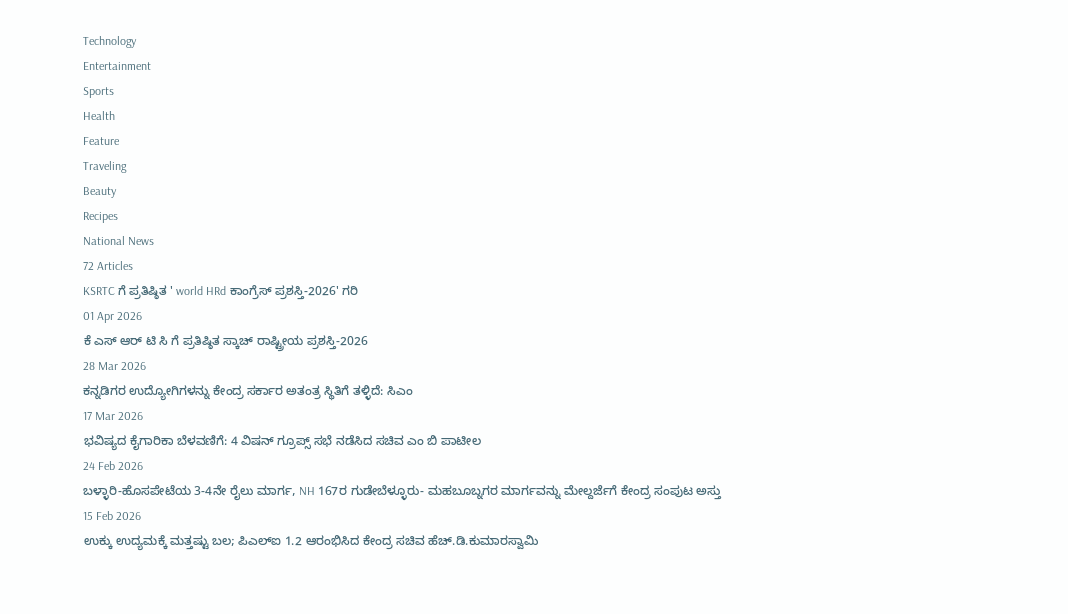Technology
Entertainment
Sports
Health
Feature
Traveling
Beauty
Recipes
National News
72 Articles
KSRTC ಗೆ ಪ್ರತಿಷ್ಠಿತ ' world HRd ಕಾಂಗ್ರೆಸ್ ಪ್ರಶಸ್ತಿ-2026' ಗರಿ
01 Apr 2026
ಕೆ ಎಸ್ ಆರ್ ಟಿ ಸಿ ಗೆ ಪ್ರತಿಷ್ಠಿತ ಸ್ಕಾಚ್ ರಾಷ್ಟ್ರೀಯ ಪ್ರಶಸ್ತಿ-2026
28 Mar 2026
ಕನ್ನಡಿಗರ ಉದ್ಯೋಗಿಗಳನ್ನು ಕೇಂದ್ರ ಸರ್ಕಾರ ಅತಂತ್ರ ಸ್ಥಿತಿಗೆ ತಳ್ಳಿದೆ: ಸಿಎಂ
17 Mar 2026
ಭವಿಷ್ಯದ ಕೈಗಾರಿಕಾ ಬೆಳವಣಿಗೆ: 4 ವಿಷನ್ ಗ್ರೂಪ್ಸ್ ಸಭೆ ನಡೆಸಿದ ಸಚಿವ ಎಂ ಬಿ ಪಾಟೀಲ
24 Feb 2026
ಬಳ್ಳಾರಿ-ಹೊಸಪೇಟೆಯ 3-4ನೇ ರೈಲು ಮಾರ್ಗ, NH 167ರ ಗುಡೇಬೆಳ್ಳೂರು- ಮಹಬೂಬ್ನಗರ ಮಾರ್ಗವನ್ನು ಮೇಲ್ದರ್ಜೆಗೆ ಕೇಂದ್ರ ಸಂಪುಟ ಅಸ್ತು
15 Feb 2026
ಉಕ್ಕು ಉದ್ಯಮಕ್ಕೆ ಮತ್ತಷ್ಟು ಬಲ; ಪಿಎಲ್ಐ 1.2 ಆರಂಭಿಸಿದ ಕೇಂದ್ರ ಸಚಿವ ಹೆಚ್.ಡಿ.ಕುಮಾರಸ್ವಾಮಿ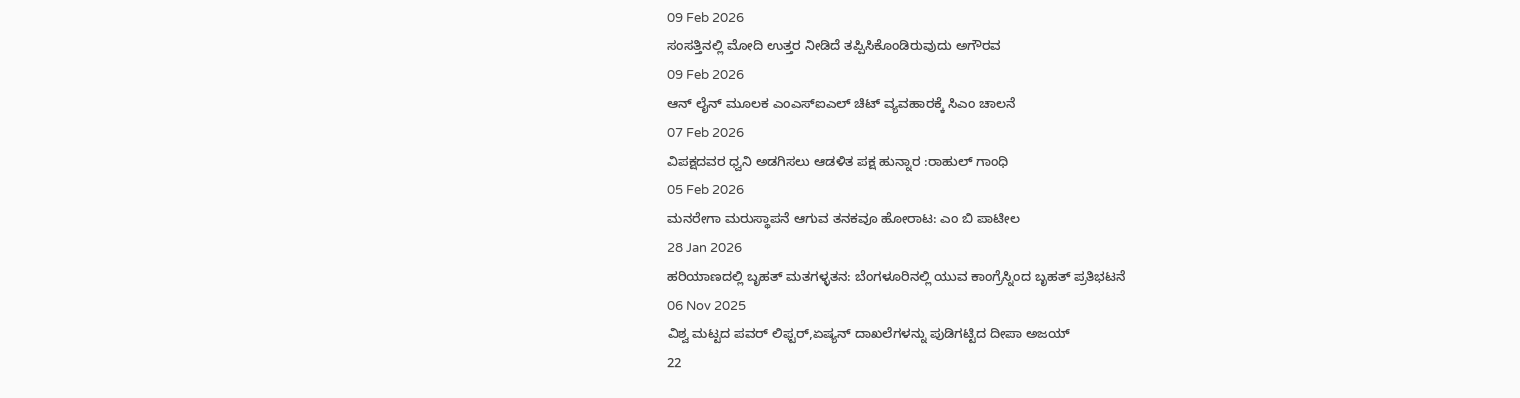09 Feb 2026
ಸಂಸತ್ತಿನಲ್ಲಿ ಮೋದಿ ಉತ್ತರ ನೀಡಿದೆ ತಪ್ಪಿಸಿಕೊಂಡಿರುವುದು ಅಗೌರವ
09 Feb 2026
ಆನ್ ಲೈನ್ ಮೂಲಕ ಎಂಎಸ್ಐಎಲ್ ಚಿಟ್ ವ್ಯವಹಾರಕ್ಕೆ ಸಿಎಂ ಚಾಲನೆ
07 Feb 2026
ವಿಪಕ್ಷದವರ ಧ್ವನಿ ಅಡಗಿಸಲು ಆಡಳಿತ ಪಕ್ಷ ಹುನ್ನಾರ :ರಾಹುಲ್ ಗಾಂಧಿ
05 Feb 2026
ಮನರೇಗಾ ಮರುಸ್ಥಾಪನೆ ಆಗುವ ತನಕವೂ ಹೋರಾಟ: ಎಂ ಬಿ ಪಾಟೀಲ
28 Jan 2026
ಹರಿಯಾಣದಲ್ಲಿ ಬೃಹತ್ ಮತಗಳ್ಳತನ: ಬೆಂಗಳೂರಿನಲ್ಲಿ ಯುವ ಕಾಂಗ್ರೆಸ್ನಿಂದ ಬೃಹತ್ ಪ್ರತಿಭಟನೆ
06 Nov 2025
ವಿಶ್ವ ಮಟ್ಟದ ಪವರ್ ಲಿಫ್ಟರ್,ಏಷ್ಯನ್ ದಾಖಲೆಗಳನ್ನು ಪುಡಿಗಟ್ಟಿದ ದೀಪಾ ಅಜಯ್
22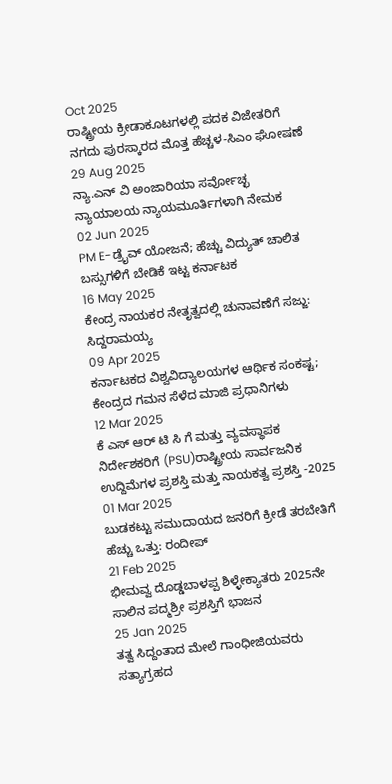Oct 2025
ರಾಷ್ಟ್ರೀಯ ಕ್ರೀಡಾಕೂಟಗಳಲ್ಲಿ ಪದಕ ವಿಜೇತರಿಗೆ ನಗದು ಪುರಸ್ಕಾರದ ಮೊತ್ತ ಹೆಚ್ಚಳ-ಸಿಎಂ ಘೋಷಣೆ
29 Aug 2025
ನ್ಯಾ.ಎನ್ ವಿ ಅಂಜಾರಿಯಾ ಸರ್ವೋಚ್ಛ ನ್ಯಾಯಾಲಯ ನ್ಯಾಯಮೂರ್ತಿಗಳಾಗಿ ನೇಮಕ
02 Jun 2025
PM E-ಡ್ರೈವ್ ಯೋಜನೆ; ಹೆಚ್ಚು ವಿದ್ಯುತ್ ಚಾಲಿತ ಬಸ್ಸುಗಳಿಗೆ ಬೇಡಿಕೆ ಇಟ್ಟ ಕರ್ನಾಟಕ
16 May 2025
ಕೇಂದ್ರ ನಾಯಕರ ನೇತೃತ್ವದಲ್ಲಿ ಚುನಾವಣೆಗೆ ಸಜ್ಜು: ಸಿದ್ದರಾಮಯ್ಯ
09 Apr 2025
ಕರ್ನಾಟಕದ ವಿಶ್ವವಿದ್ಯಾಲಯಗಳ ಆರ್ಥಿಕ ಸಂಕಷ್ಟ; ಕೇಂದ್ರದ ಗಮನ ಸೆಳೆದ ಮಾಜಿ ಪ್ರಧಾನಿಗಳು
12 Mar 2025
ಕೆ ಎಸ್ ಆರ್ ಟಿ ಸಿ ಗೆ ಮತ್ತು ವ್ಯವಸ್ಥಾಪಕ ನಿರ್ದೇಶಕರಿಗೆ (PSU)ರಾಷ್ಟ್ರೀಯ ಸಾರ್ವಜನಿಕ ಉದ್ದಿಮೆಗಳ ಪ್ರಶಸ್ತಿ ಮತ್ತು ನಾಯಕತ್ವ ಪ್ರಶಸ್ತಿ -2025
01 Mar 2025
ಬುಡಕಟ್ಟು ಸಮುದಾಯದ ಜನರಿಗೆ ಕ್ರೀಡೆ ತರಬೇತಿಗೆ ಹೆಚ್ಚು ಒತ್ತು: ರಂದೀಪ್
21 Feb 2025
ಭೀಮವ್ವ ದೊಡ್ಡಬಾಳಪ್ಪ ಶಿಳ್ಳೇಕ್ಯಾತರು 2025ನೇ ಸಾಲಿನ ಪದ್ಮಶ್ರೀ ಪ್ರಶಸ್ತಿಗೆ ಭಾಜನ
25 Jan 2025
ತತ್ವ ಸಿದ್ದಂತಾದ ಮೇಲೆ ಗಾಂಧೀಜಿಯವರು ಸತ್ಯಾಗ್ರಹದ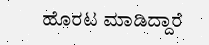ಹೊರಟ ಮಾಡಿದ್ದಾರೆ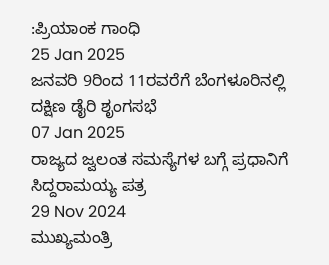:ಪ್ರಿಯಾಂಕ ಗಾಂಧಿ
25 Jan 2025
ಜನವರಿ 9ರಿಂದ 11ರವರೆಗೆ ಬೆಂಗಳೂರಿನಲ್ಲಿ ದಕ್ಷಿಣ ಡೈರಿ ಶೃಂಗಸಭೆ
07 Jan 2025
ರಾಜ್ಯದ ಜ್ವಲಂತ ಸಮಸ್ಯೆಗಳ ಬಗ್ಗೆ ಪ್ರಧಾನಿಗೆ ಸಿದ್ದರಾಮಯ್ಯ ಪತ್ರ
29 Nov 2024
ಮುಖ್ಯಮಂತ್ರಿ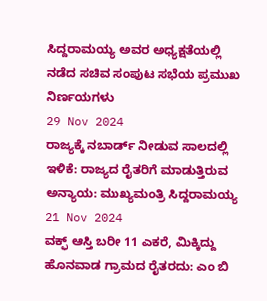ಸಿದ್ದರಾಮಯ್ಯ ಅವರ ಅಧ್ಯಕ್ಷತೆಯಲ್ಲಿ ನಡೆದ ಸಚಿವ ಸಂಪುಟ ಸಭೆಯ ಪ್ರಮುಖ ನಿರ್ಣಯಗಳು
29 Nov 2024
ರಾಜ್ಯಕ್ಕೆ ನಬಾರ್ಡ್ ನೀಡುವ ಸಾಲದಲ್ಲಿ ಇಳಿಕೆ: ರಾಜ್ಯದ ರೈತರಿಗೆ ಮಾಡುತ್ತಿರುವ ಅನ್ಯಾಯ: ಮುಖ್ಯಮಂತ್ರಿ ಸಿದ್ದರಾಮಯ್ಯ
21 Nov 2024
ವಕ್ಫ್ ಆಸ್ತಿ ಬರೀ 11 ಎಕರೆ, ಮಿಕ್ಕಿದ್ದು ಹೊನವಾಡ ಗ್ರಾಮದ ರೈತರದು: ಎಂ ಬಿ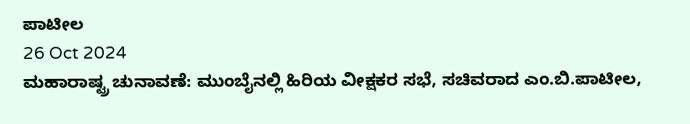ಪಾಟೀಲ
26 Oct 2024
ಮಹಾರಾಷ್ಟ್ರ ಚುನಾವಣೆ: ಮುಂಬೈನಲ್ಲಿ ಹಿರಿಯ ವೀಕ್ಷಕರ ಸಭೆ, ಸಚಿವರಾದ ಎಂ.ಬಿ.ಪಾಟೀಲ,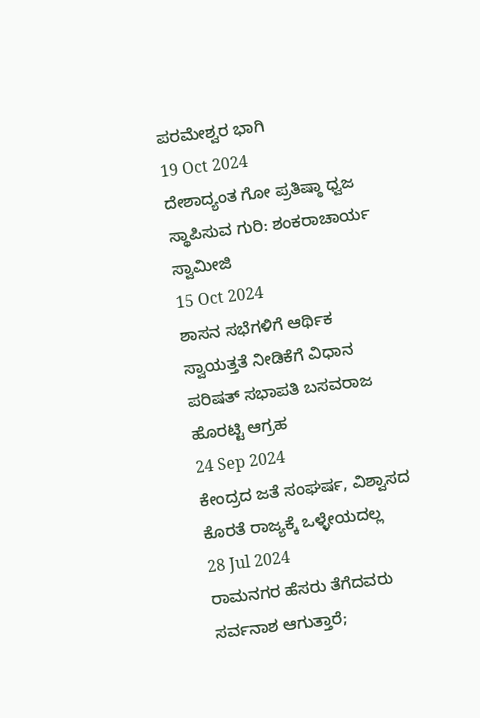ಪರಮೇಶ್ವರ ಭಾಗಿ
19 Oct 2024
ದೇಶಾದ್ಯಂತ ಗೋ ಪ್ರತಿಷ್ಠಾ ಧ್ವಜ ಸ್ಥಾಪಿಸುವ ಗುರಿ: ಶಂಕರಾಚಾರ್ಯ ಸ್ವಾಮೀಜಿ
15 Oct 2024
ಶಾಸನ ಸಭೆಗಳಿಗೆ ಆರ್ಥಿಕ ಸ್ವಾಯತ್ತತೆ ನೀಡಿಕೆಗೆ ವಿಧಾನ ಪರಿಷತ್ ಸಭಾಪತಿ ಬಸವರಾಜ ಹೊರಟ್ಟಿ ಆಗ್ರಹ
24 Sep 2024
ಕೇಂದ್ರದ ಜತೆ ಸಂಘರ್ಷ, ವಿಶ್ವಾಸದ ಕೊರತೆ ರಾಜ್ಯಕ್ಕೆ ಒಳ್ಳೇಯದಲ್ಲ
28 Jul 2024
ರಾಮನಗರ ಹೆಸರು ತೆಗೆದವರು ಸರ್ವನಾಶ ಆಗುತ್ತಾರೆ;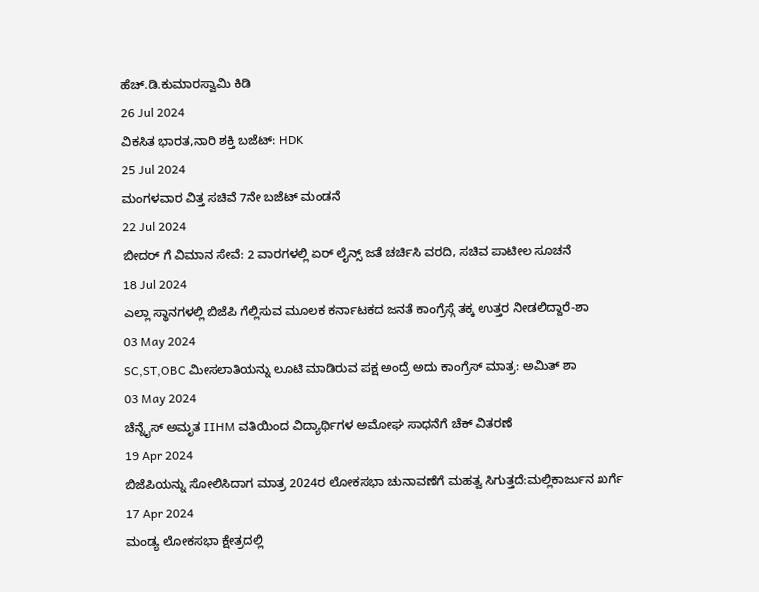ಹೆಚ್.ಡಿ.ಕುಮಾರಸ್ವಾಮಿ ಕಿಡಿ
26 Jul 2024
ವಿಕಸಿತ ಭಾರತ,ನಾರಿ ಶಕ್ತಿ ಬಜೆಟ್: HDK
25 Jul 2024
ಮಂಗಳವಾರ ವಿತ್ತ ಸಚಿವೆ 7ನೇ ಬಜೆಟ್ ಮಂಡನೆ
22 Jul 2024
ಬೀದರ್ ಗೆ ವಿಮಾನ ಸೇವೆ: 2 ವಾರಗಳಲ್ಲಿ ಏರ್ ಲೈನ್ಸ್ ಜತೆ ಚರ್ಚಿಸಿ ವರದಿ, ಸಚಿವ ಪಾಟೀಲ ಸೂಚನೆ
18 Jul 2024
ಎಲ್ಲಾ ಸ್ಥಾನಗಳಲ್ಲಿ ಬಿಜೆಪಿ ಗೆಲ್ಲಿಸುವ ಮೂಲಕ ಕರ್ನಾಟಕದ ಜನತೆ ಕಾಂಗ್ರೆಸ್ಗೆ ತಕ್ಕ ಉತ್ತರ ನೀಡಲಿದ್ದಾರೆ-ಶಾ
03 May 2024
SC,ST,OBC ಮೀಸಲಾತಿಯನ್ನು ಲೂಟಿ ಮಾಡಿರುವ ಪಕ್ಷ ಅಂದ್ರೆ ಅದು ಕಾಂಗ್ರೆಸ್ ಮಾತ್ರ: ಅಮಿತ್ ಶಾ
03 May 2024
ಚೆನ್ನೈಸ್ ಅಮೃತ IIHM ವತಿಯಿಂದ ವಿದ್ಯಾರ್ಥಿಗಳ ಅಮೋಘ ಸಾಧನೆಗೆ ಚೆಕ್ ವಿತರಣೆ
19 Apr 2024
ಬಿಜೆಪಿಯನ್ನು ಸೋಲಿಸಿದಾಗ ಮಾತ್ರ 2024ರ ಲೋಕಸಭಾ ಚುನಾವಣೆಗೆ ಮಹತ್ವ ಸಿಗುತ್ತದೆ:ಮಲ್ಲಿಕಾರ್ಜುನ ಖರ್ಗೆ
17 Apr 2024
ಮಂಡ್ಯ ಲೋಕಸಭಾ ಕ್ಷೇತ್ರದಲ್ಲಿ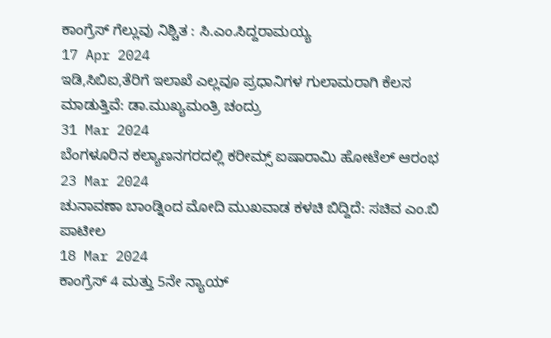ಕಾಂಗ್ರೆಸ್ ಗೆಲ್ಲುವು ನಿಶ್ಚಿತ : ಸಿ.ಎಂ.ಸಿದ್ದರಾಮಯ್ಯ
17 Apr 2024
ಇಡಿ,ಸಿಬಿಐ,ತೆರಿಗೆ ಇಲಾಖೆ ಎಲ್ಲವೂ ಪ್ರಧಾನಿಗಳ ಗುಲಾಮರಾಗಿ ಕೆಲಸ ಮಾಡುತ್ತಿವೆ: ಡಾ.ಮುಖ್ಯಮಂತ್ರಿ ಚಂದ್ರು
31 Mar 2024
ಬೆಂಗಳೂರಿನ ಕಲ್ಯಾಣನಗರದಲ್ಲಿ ಕರೀಮ್ಸ್ ಐಷಾರಾಮಿ ಹೋಟೆಲ್ ಆರಂಭ
23 Mar 2024
ಚುನಾವಣಾ ಬಾಂಡ್ನಿಂದ ಮೋದಿ ಮುಖವಾಡ ಕಳಚಿ ಬಿದ್ದಿದೆ: ಸಚಿವ ಎಂ.ಬಿ ಪಾಟೀಲ
18 Mar 2024
ಕಾಂಗ್ರೆಸ್ 4 ಮತ್ತು 5ನೇ ನ್ಯಾಯ್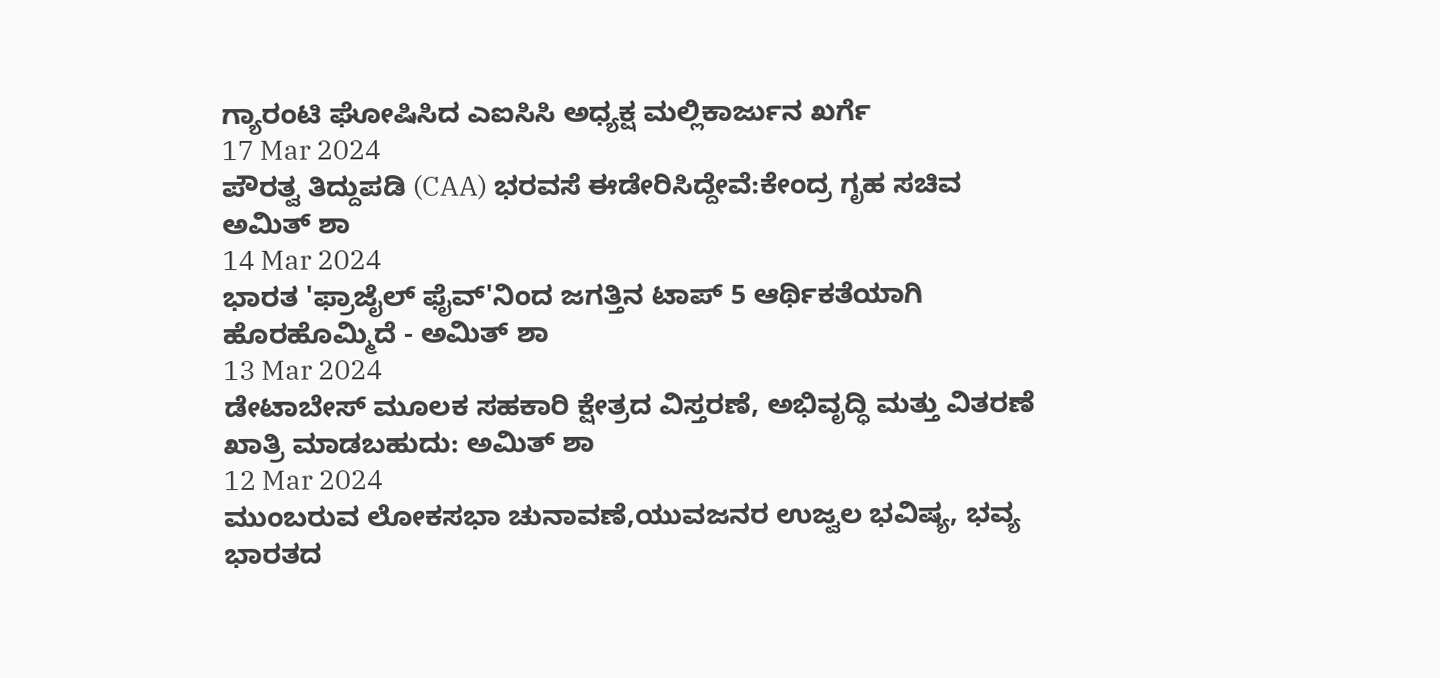ಗ್ಯಾರಂಟಿ ಘೋಷಿಸಿದ ಎಐಸಿಸಿ ಅಧ್ಯಕ್ಷ ಮಲ್ಲಿಕಾರ್ಜುನ ಖರ್ಗೆ
17 Mar 2024
ಪೌರತ್ವ ತಿದ್ದುಪಡಿ (CAA) ಭರವಸೆ ಈಡೇರಿಸಿದ್ದೇವೆ:ಕೇಂದ್ರ ಗೃಹ ಸಚಿವ ಅಮಿತ್ ಶಾ
14 Mar 2024
ಭಾರತ 'ಫ್ರಾಜೈಲ್ ಫೈವ್'ನಿಂದ ಜಗತ್ತಿನ ಟಾಪ್ 5 ಆರ್ಥಿಕತೆಯಾಗಿ ಹೊರಹೊಮ್ಮಿದೆ - ಅಮಿತ್ ಶಾ
13 Mar 2024
ಡೇಟಾಬೇಸ್ ಮೂಲಕ ಸಹಕಾರಿ ಕ್ಷೇತ್ರದ ವಿಸ್ತರಣೆ, ಅಭಿವೃದ್ಧಿ ಮತ್ತು ವಿತರಣೆ ಖಾತ್ರಿ ಮಾಡಬಹುದು: ಅಮಿತ್ ಶಾ
12 Mar 2024
ಮುಂಬರುವ ಲೋಕಸಭಾ ಚುನಾವಣೆ,ಯುವಜನರ ಉಜ್ವಲ ಭವಿಷ್ಯ, ಭವ್ಯ ಭಾರತದ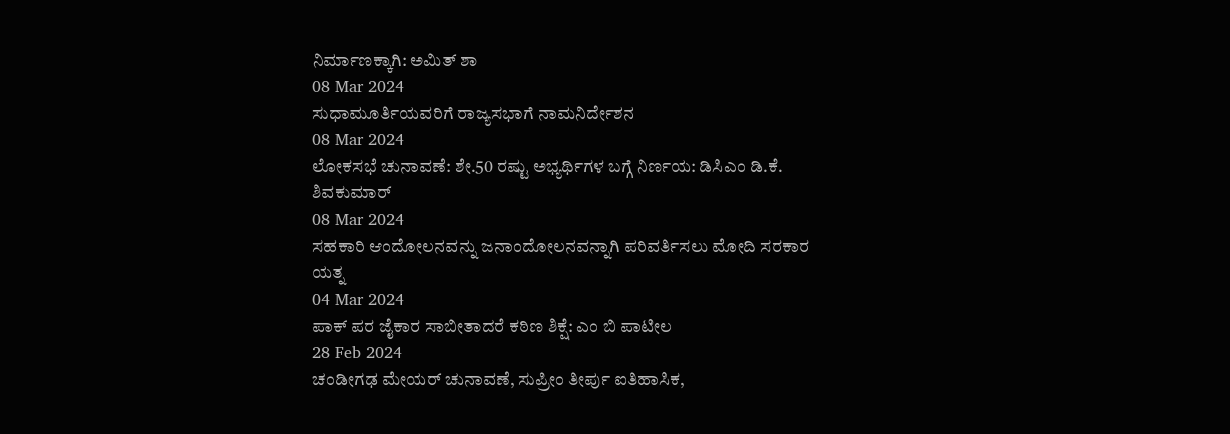ನಿರ್ಮಾಣಕ್ಕಾಗಿ: ಅಮಿತ್ ಶಾ
08 Mar 2024
ಸುಧಾಮೂರ್ತಿಯವರಿಗೆ ರಾಜ್ಯಸಭಾಗೆ ನಾಮನಿರ್ದೇಶನ
08 Mar 2024
ಲೋಕಸಭೆ ಚುನಾವಣೆ: ಶೇ.50 ರಷ್ಟು ಅಭ್ಯರ್ಥಿಗಳ ಬಗ್ಗೆ ನಿರ್ಣಯ: ಡಿಸಿಎಂ ಡಿ.ಕೆ. ಶಿವಕುಮಾರ್
08 Mar 2024
ಸಹಕಾರಿ ಆಂದೋಲನವನ್ನು ಜನಾಂದೋಲನವನ್ನಾಗಿ ಪರಿವರ್ತಿಸಲು ಮೋದಿ ಸರಕಾರ ಯತ್ನ
04 Mar 2024
ಪಾಕ್ ಪರ ಜೈಕಾರ ಸಾಬೀತಾದರೆ ಕಠಿಣ ಶಿಕ್ಷೆ: ಎಂ ಬಿ ಪಾಟೀಲ
28 Feb 2024
ಚಂಡೀಗಢ ಮೇಯರ್ ಚುನಾವಣೆ, ಸುಪ್ರೀಂ ತೀರ್ಪು ಐತಿಹಾಸಿಕ,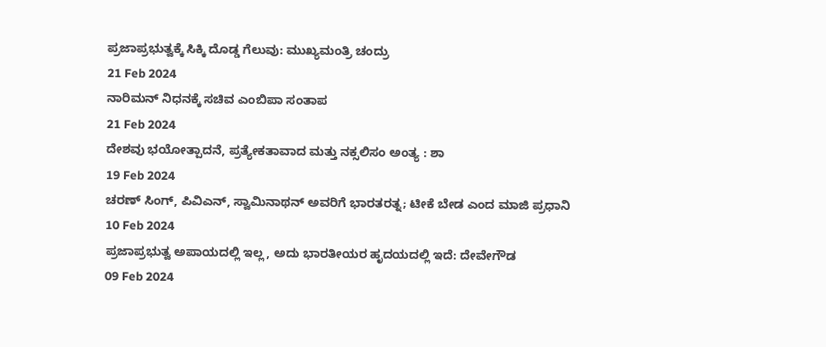ಪ್ರಜಾಪ್ರಭುತ್ವಕ್ಕೆ ಸಿಕ್ಕಿ ದೊಡ್ಡ ಗೆಲುವು: ಮುಖ್ಯಮಂತ್ರಿ ಚಂದ್ರು
21 Feb 2024
ನಾರಿಮನ್ ನಿಧನಕ್ಕೆ ಸಚಿವ ಎಂಬಿಪಾ ಸಂತಾಪ
21 Feb 2024
ದೇಶವು ಭಯೋತ್ಪಾದನೆ, ಪ್ರತ್ಯೇಕತಾವಾದ ಮತ್ತು ನಕ್ಸಲಿಸಂ ಅಂತ್ಯ : ಶಾ
19 Feb 2024
ಚರಣ್ ಸಿಂಗ್, ಪಿವಿಎನ್, ಸ್ವಾಮಿನಾಥನ್ ಅವರಿಗೆ ಭಾರತರತ್ನ; ಟೀಕೆ ಬೇಡ ಎಂದ ಮಾಜಿ ಪ್ರಧಾನಿ
10 Feb 2024
ಪ್ರಜಾಪ್ರಭುತ್ವ ಅಪಾಯದಲ್ಲಿ ಇಲ್ಲ, ಅದು ಭಾರತೀಯರ ಹೃದಯದಲ್ಲಿ ಇದೆ: ದೇವೇಗೌಡ
09 Feb 2024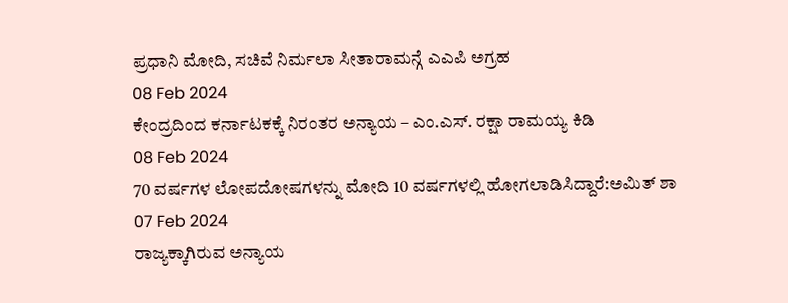ಪ್ರಧಾನಿ ಮೋದಿ, ಸಚಿವೆ ನಿರ್ಮಲಾ ಸೀತಾರಾಮನ್ಗೆ ಎಎಪಿ ಅಗ್ರಹ
08 Feb 2024
ಕೇಂದ್ರದಿಂದ ಕರ್ನಾಟಕಕ್ಕೆ ನಿರಂತರ ಅನ್ಯಾಯ – ಎಂ.ಎಸ್. ರಕ್ಷಾ ರಾಮಯ್ಯ ಕಿಡಿ
08 Feb 2024
70 ವರ್ಷಗಳ ಲೋಪದೋಷಗಳನ್ನು ಮೋದಿ 10 ವರ್ಷಗಳಲ್ಲಿ ಹೋಗಲಾಡಿಸಿದ್ದಾರೆ:ಅಮಿತ್ ಶಾ
07 Feb 2024
ರಾಜ್ಯಕ್ಕಾಗಿರುವ ಅನ್ಯಾಯ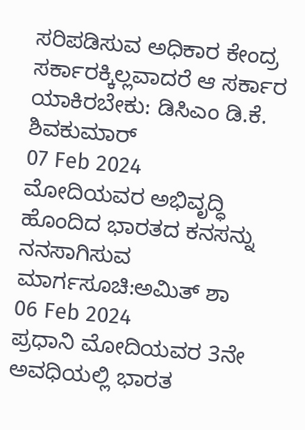ಸರಿಪಡಿಸುವ ಅಧಿಕಾರ ಕೇಂದ್ರ ಸರ್ಕಾರಕ್ಕಿಲ್ಲವಾದರೆ ಆ ಸರ್ಕಾರ ಯಾಕಿರಬೇಕು: ಡಿಸಿಎಂ ಡಿ.ಕೆ. ಶಿವಕುಮಾರ್
07 Feb 2024
ಮೋದಿಯವರ ಅಭಿವೃದ್ಧಿ ಹೊಂದಿದ ಭಾರತದ ಕನಸನ್ನು ನನಸಾಗಿಸುವ ಮಾರ್ಗಸೂಚಿ:ಅಮಿತ್ ಶಾ
06 Feb 2024
ಪ್ರಧಾನಿ ಮೋದಿಯವರ 3ನೇ ಅವಧಿಯಲ್ಲಿ ಭಾರತ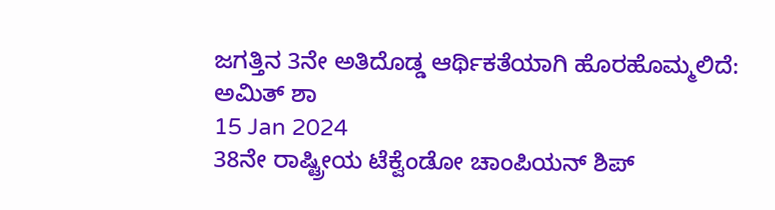ಜಗತ್ತಿನ 3ನೇ ಅತಿದೊಡ್ಡ ಆರ್ಥಿಕತೆಯಾಗಿ ಹೊರಹೊಮ್ಮಲಿದೆ: ಅಮಿತ್ ಶಾ
15 Jan 2024
38ನೇ ರಾಷ್ಟ್ರೀಯ ಟೆಕ್ವೆಂಡೋ ಚಾಂಪಿಯನ್ ಶಿಪ್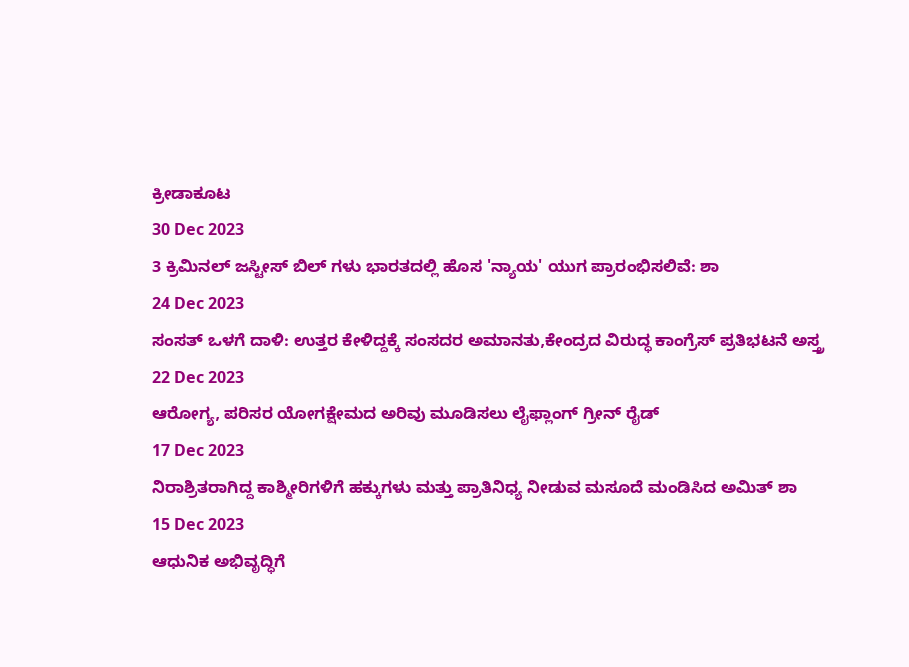ಕ್ರೀಡಾಕೂಟ
30 Dec 2023
3 ಕ್ರಿಮಿನಲ್ ಜಸ್ಟೀಸ್ ಬಿಲ್ ಗಳು ಭಾರತದಲ್ಲಿ ಹೊಸ 'ನ್ಯಾಯ' ಯುಗ ಪ್ರಾರಂಭಿಸಲಿವೆ: ಶಾ
24 Dec 2023
ಸಂಸತ್ ಒಳಗೆ ದಾಳಿ: ಉತ್ತರ ಕೇಳಿದ್ದಕ್ಕೆ ಸಂಸದರ ಅಮಾನತು,ಕೇಂದ್ರದ ವಿರುದ್ಧ ಕಾಂಗ್ರೆಸ್ ಪ್ರತಿಭಟನೆ ಅಸ್ತ್ರ
22 Dec 2023
ಆರೋಗ್ಯ, ಪರಿಸರ ಯೋಗಕ್ಷೇಮದ ಅರಿವು ಮೂಡಿಸಲು ಲೈಫ್ಲಾಂಗ್ ಗ್ರೀನ್ ರೈಡ್
17 Dec 2023
ನಿರಾಶ್ರಿತರಾಗಿದ್ದ ಕಾಶ್ಮೀರಿಗಳಿಗೆ ಹಕ್ಕುಗಳು ಮತ್ತು ಪ್ರಾತಿನಿಧ್ಯ ನೀಡುವ ಮಸೂದೆ ಮಂಡಿಸಿದ ಅಮಿತ್ ಶಾ
15 Dec 2023
ಆಧುನಿಕ ಅಭಿವೃದ್ಧಿಗೆ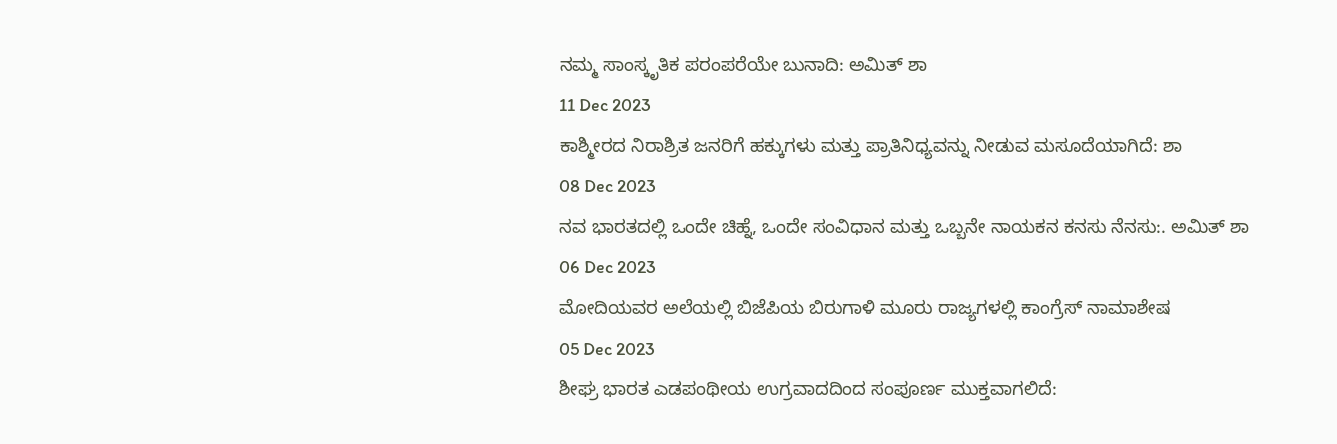ನಮ್ಮ ಸಾಂಸ್ಕೃತಿಕ ಪರಂಪರೆಯೇ ಬುನಾದಿ: ಅಮಿತ್ ಶಾ
11 Dec 2023
ಕಾಶ್ಮೀರದ ನಿರಾಶ್ರಿತ ಜನರಿಗೆ ಹಕ್ಕುಗಳು ಮತ್ತು ಪ್ರಾತಿನಿಧ್ಯವನ್ನು ನೀಡುವ ಮಸೂದೆಯಾಗಿದೆ: ಶಾ
08 Dec 2023
ನವ ಭಾರತದಲ್ಲಿ ಒಂದೇ ಚಿಹ್ನೆ, ಒಂದೇ ಸಂವಿಧಾನ ಮತ್ತು ಒಬ್ಬನೇ ನಾಯಕನ ಕನಸು ನೆನಸು:. ಅಮಿತ್ ಶಾ
06 Dec 2023
ಮೋದಿಯವರ ಅಲೆಯಲ್ಲಿ ಬಿಜೆಪಿಯ ಬಿರುಗಾಳಿ ಮೂರು ರಾಜ್ಯಗಳಲ್ಲಿ ಕಾಂಗ್ರೆಸ್ ನಾಮಾಶೇಷ
05 Dec 2023
ಶೀಘ್ರ ಭಾರತ ಎಡಪಂಥೀಯ ಉಗ್ರವಾದದಿಂದ ಸಂಪೂರ್ಣ ಮುಕ್ತವಾಗಲಿದೆ: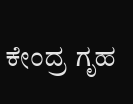ಕೇಂದ್ರ ಗೃಹ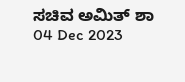ಸಚಿವ ಅಮಿತ್ ಶಾ
04 Dec 2023